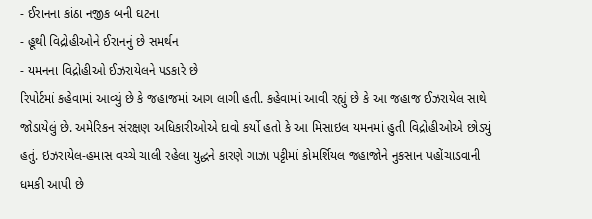- ઈરાનના કાંઠા નજીક બની ઘટના
- હૂથી વિદ્રોહીઓને ઈરાનનું છે સમર્થન
- યમનના વિદ્રોહીઓ ઈઝરાયેલને પડકારે છે
રિપોર્ટમાં કહેવામાં આવ્યું છે કે જહાજમાં આગ લાગી હતી. કહેવામાં આવી રહ્યું છે કે આ જહાજ ઈઝરાયેલ સાથે જોડાયેલું છે. અમેરિકન સંરક્ષણ અધિકારીઓએ દાવો કર્યો હતો કે આ મિસાઇલ યમનમાં હુતી વિદ્રોહીઓએ છોડ્યું હતું. ઇઝરાયેલ-હમાસ વચ્ચે ચાલી રહેલા યુદ્ધને કારણે ગાઝા પટ્ટીમાં કોમર્શિયલ જહાજોને નુકસાન પહોંચાડવાની ધમકી આપી છે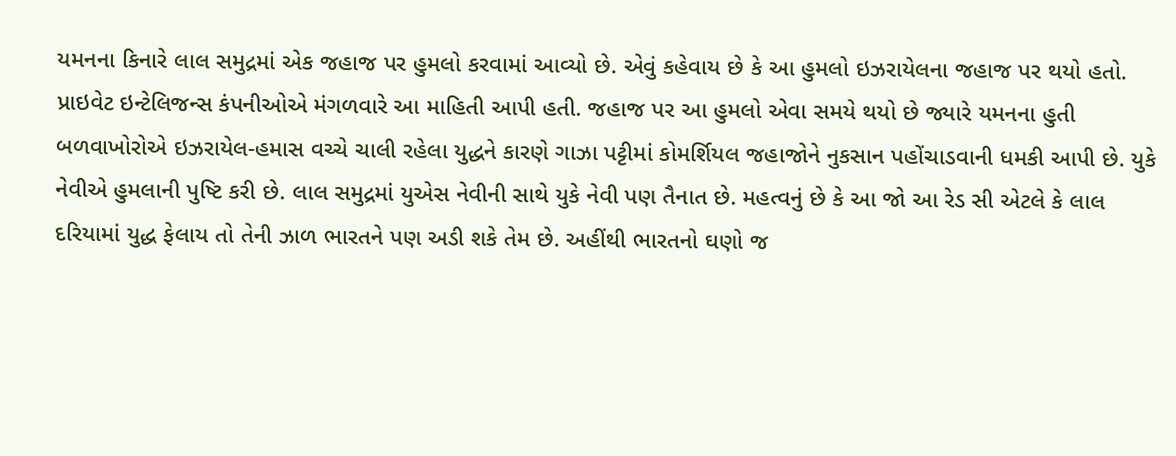યમનના કિનારે લાલ સમુદ્રમાં એક જહાજ પર હુમલો કરવામાં આવ્યો છે. એવું કહેવાય છે કે આ હુમલો ઇઝરાયેલના જહાજ પર થયો હતો. પ્રાઇવેટ ઇન્ટેલિજન્સ કંપનીઓએ મંગળવારે આ માહિતી આપી હતી. જહાજ પર આ હુમલો એવા સમયે થયો છે જ્યારે યમનના હુતી બળવાખોરોએ ઇઝરાયેલ-હમાસ વચ્ચે ચાલી રહેલા યુદ્ધને કારણે ગાઝા પટ્ટીમાં કોમર્શિયલ જહાજોને નુકસાન પહોંચાડવાની ધમકી આપી છે. યુકે નેવીએ હુમલાની પુષ્ટિ કરી છે. લાલ સમુદ્રમાં યુએસ નેવીની સાથે યુકે નેવી પણ તૈનાત છે. મહત્વનું છે કે આ જો આ રેડ સી એટલે કે લાલ દરિયામાં યુદ્ધ ફેલાય તો તેની ઝાળ ભારતને પણ અડી શકે તેમ છે. અહીંથી ભારતનો ઘણો જ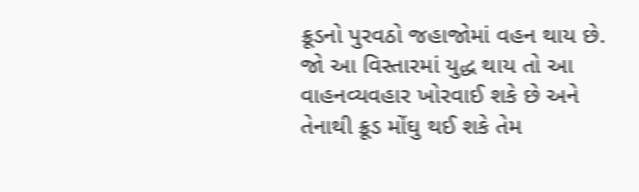ક્રૂડનો પુરવઠો જહાજોમાં વહન થાય છે. જો આ વિસ્તારમાં યુદ્ધ થાય તો આ વાહનવ્યવહાર ખોરવાઈ શકે છે અને તેનાથી ક્રૂડ મોંઘુ થઈ શકે તેમ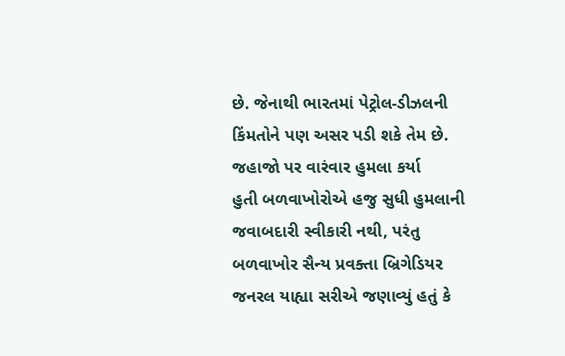છે. જેનાથી ભારતમાં પેટ્રોલ-ડીઝલની કિંમતોને પણ અસર પડી શકે તેમ છે.
જહાજો પર વારંવાર હુમલા કર્યા
હુતી બળવાખોરોએ હજુ સુધી હુમલાની જવાબદારી સ્વીકારી નથી, પરંતુ બળવાખોર સૈન્ય પ્રવક્તા બ્રિગેડિયર જનરલ યાહ્યા સરીએ જણાવ્યું હતું કે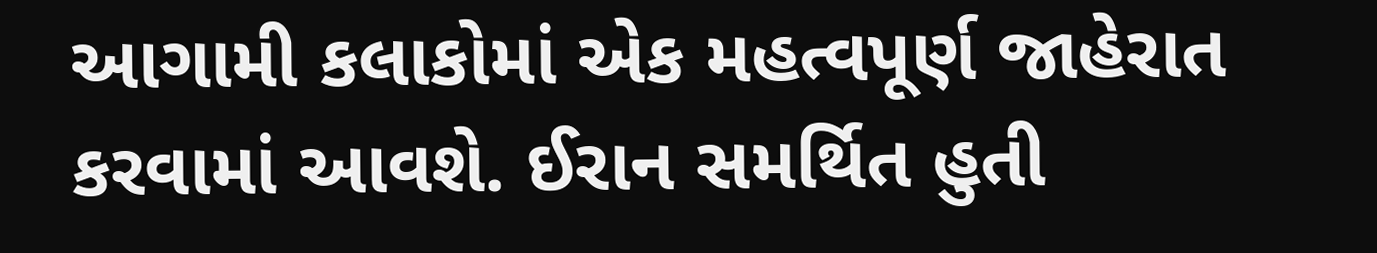આગામી કલાકોમાં એક મહત્વપૂર્ણ જાહેરાત કરવામાં આવશે. ઈરાન સમર્થિત હુતી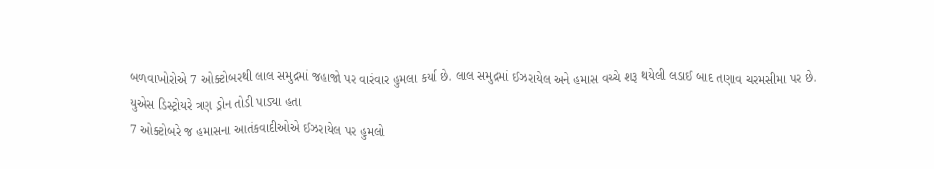બળવાખોરોએ 7 ઓક્ટોબરથી લાલ સમુદ્રમાં જહાજો પર વારંવાર હુમલા કર્યા છે. લાલ સમુદ્રમાં ઈઝરાયેલ અને હમાસ વચ્ચે શરૂ થયેલી લડાઈ બાદ તણાવ ચરમસીમા પર છે.
યુએસ ડિસ્ટ્રોયરે ત્રણ ડ્રોન તોડી પાડ્યા હતા
7 ઓક્ટોબરે જ હમાસના આતંકવાદીઓએ ઈઝરાયેલ પર હુમલો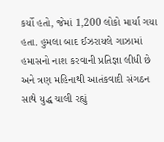કર્યો હતો, જેમાં 1,200 લોકો માર્યા ગયા હતા. હુમલા બાદ ઈઝરાયલે ગાઝામાં હમાસનો નાશ કરવાની પ્રતિજ્ઞા લીધી છે અને ત્રણ મહિનાથી આતંકવાદી સંગઠન સાથે યુદ્ધ ચાલી રહ્યું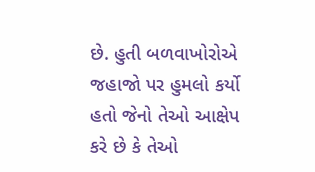છે. હુતી બળવાખોરોએ જહાજો પર હુમલો કર્યો હતો જેનો તેઓ આક્ષેપ કરે છે કે તેઓ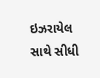ઇઝરાયેલ સાથે સીધી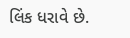લિંક ધરાવે છે.